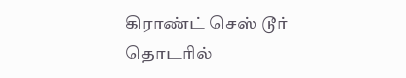கிராண்ட் செஸ் டூர் தொடரில்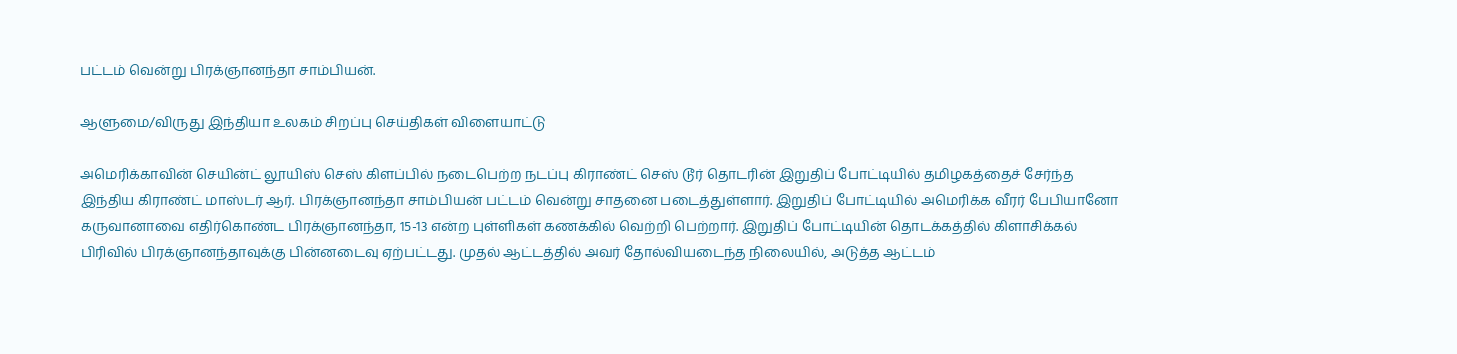பட்டம் வென்று பிரக்ஞானந்தா சாம்பியன்.

ஆளுமை/விருது இந்தியா உலகம் சிறப்பு செய்திகள் விளையாட்டு

அமெரிக்காவின் செயின்ட் லூயிஸ் செஸ் கிளப்பில் நடைபெற்ற நடப்பு கிராண்ட் செஸ் டூர் தொடரின் இறுதிப் போட்டியில் தமிழகத்தைச் சேர்ந்த இந்திய கிராண்ட் மாஸ்டர் ஆர். பிரக்ஞானந்தா சாம்பியன் பட்டம் வென்று சாதனை படைத்துள்ளார். இறுதிப் போட்டியில் அமெரிக்க வீரர் பேபியானோ கருவானாவை எதிர்கொண்ட பிரக்ஞானந்தா, 15-13 என்ற புள்ளிகள் கணக்கில் வெற்றி பெற்றார். இறுதிப் போட்டியின் தொடக்கத்தில் கிளாசிக்கல் பிரிவில் பிரக்ஞானந்தாவுக்கு பின்னடைவு ஏற்பட்டது. முதல் ஆட்டத்தில் அவர் தோல்வியடைந்த நிலையில், அடுத்த ஆட்டம்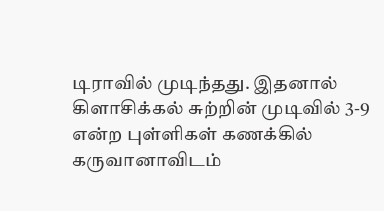டிராவில் முடிந்தது. இதனால் கிளாசிக்கல் சுற்றின் முடிவில் 3-9 என்ற புள்ளிகள் கணக்கில் கருவானாவிடம்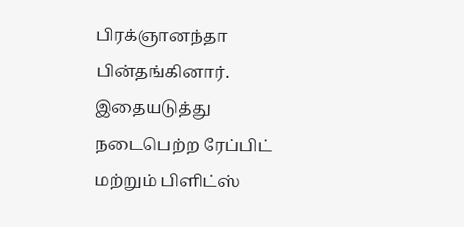பிரக்ஞானந்தா பின்தங்கினார். இதையடுத்து நடைபெற்ற ரேப்பிட் மற்றும் பிளிட்ஸ்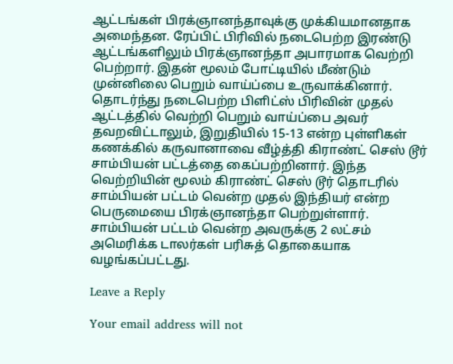ஆட்டங்கள் பிரக்ஞானந்தாவுக்கு முக்கியமானதாக அமைந்தன. ரேப்பிட் பிரிவில் நடைபெற்ற இரண்டு ஆட்டங்களிலும் பிரக்ஞானந்தா அபாரமாக வெற்றி பெற்றார். இதன் மூலம் போட்டியில் மீண்டும் முன்னிலை பெறும் வாய்ப்பை உருவாக்கினார். தொடர்ந்து நடைபெற்ற பிளிட்ஸ் பிரிவின் முதல் ஆட்டத்தில் வெற்றி பெறும் வாய்ப்பை அவர் தவறவிட்டாலும், இறுதியில் 15-13 என்ற புள்ளிகள் கணக்கில் கருவானாவை வீழ்த்தி கிராண்ட் செஸ் டூர் சாம்பியன் பட்டத்தை கைப்பற்றினார். இந்த வெற்றியின் மூலம் கிராண்ட் செஸ் டூர் தொடரில் சாம்பியன் பட்டம் வென்ற முதல் இந்தியர் என்ற பெருமையை பிரக்ஞானந்தா பெற்றுள்ளார். சாம்பியன் பட்டம் வென்ற அவருக்கு 2 லட்சம் அமெரிக்க டாலர்கள் பரிசுத் தொகையாக வழங்கப்பட்டது.

Leave a Reply

Your email address will not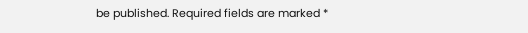be published. Required fields are marked *